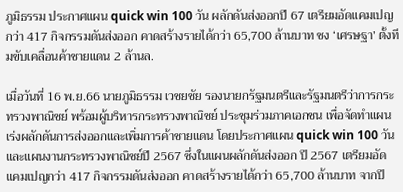ภูมิธรรม ประกาศแผน quick win 100 วัน ผลักดันส่งออกปี 67 เตรียมอัดแคมเปญกว่า 417 กิจกรรมดันส่งออก คาดสร้างรายได้กว่า 65,700 ล้านบาท ชง ‘เศรษฐา’ ตั้งทีมขับเคลื่อนค้าชายแดน 2 ล้านล.

เมื่อวันที่ 16 พ.ย.66 นายภูมิธรรม เวชยชัย รองนายกรัฐมนตรีและรัฐมนตรีว่าการกระทรวงพาณิชย์ พร้อมผู้บริหารกระทรวงพาณิชย์ ประชุมร่วมภาคเอกชน เพื่อจัดทำแผนเร่งผลักดันการส่งออกและเพิ่มการค้าชายแดน โดยประกาศแผน quick win 100 วัน และแผนงานกระทรวงพาณิชย์ปี 2567 ซึ่งในแผนผลักดันส่งออก ปี 2567 เตรียมอัดแคมเปญกว่า 417 กิจกรรมดันส่งออก คาดสร้างรายได้กว่า 65,700 ล้านบาท จากปี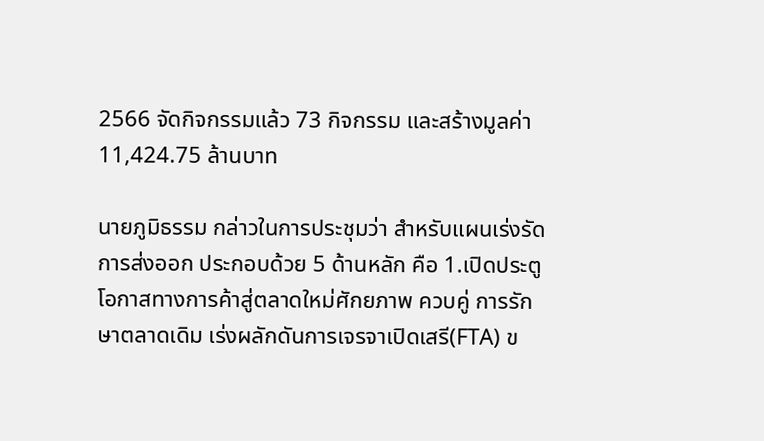2566 จัดกิจกรรมแล้ว 73 กิจกรรม และสร้างมูลค่า 11,424.75 ล้านบาท

นายภูมิธรรม กล่าวในการประชุมว่า สำหรับแผนเร่งรัดการส่งออก ประกอบด้วย 5 ด้านหลัก คือ 1.เปิดประตูโอกาสทางการค้าสู่ตลาดใหม่ศักยภาพ ควบคู่ การรักษาตลาดเดิม เร่งผลักดันการเจรจาเปิดเสรี(FTA) ข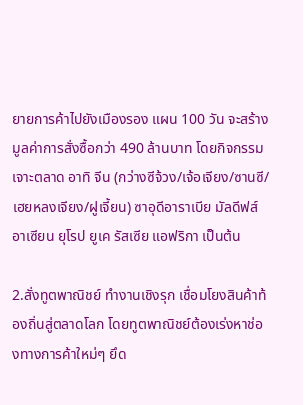ยายการค้าไปยังเมืองรอง แผน 100 วัน จะสร้างมูลค่าการสั่งซื้อกว่า 490 ล้านบาท โดยกิจกรรมเจาะตลาด อาทิ จีน (กว่างซีจ้วง/เจ้อเจียง/ซานซี/เฮยหลงเจียง/ฝูเจี้ยน) ซาอุดีอาราเบีย มัลดีฟส์ อาเซียน ยุโรป ยูเค รัสเซีย แอฟริกา เป็นต้น

2.สั่งทูตพาณิชย์ ทำงานเชิงรุก เชื่อมโยงสินค้าท้องถิ่นสู่ตลาดโลก โดยทูตพาณิชย์ต้องเร่งหาช่องทางการค้าใหม่ๆ ยึด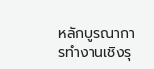หลักบูรณาการทำงานเชิงรุ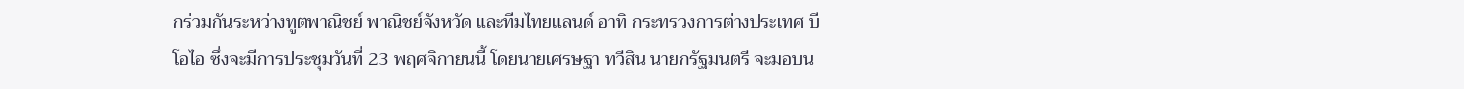กร่วมกันระหว่างทูตพาณิชย์ พาณิชย์จังหวัด และทีมไทยแลนด์ อาทิ กระทรวงการต่างประเทศ บีโอไอ ซึ่งจะมีการประชุมวันที่ 23 พฤศจิกายนนี้ โดยนายเศรษฐา ทวีสิน นายกรัฐมนตรี จะมอบน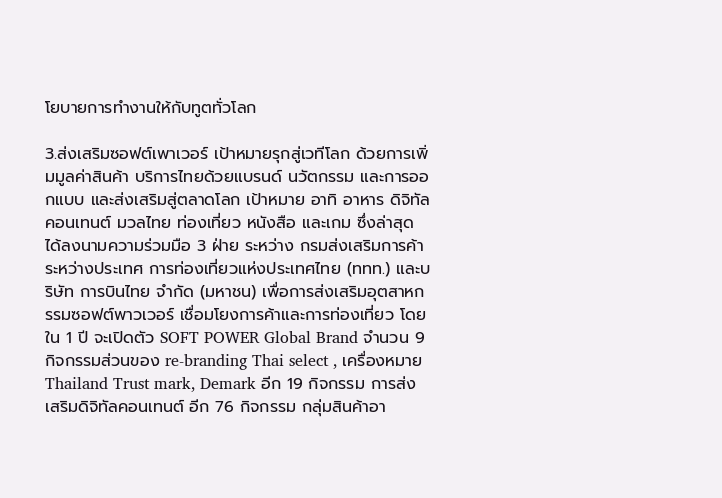โยบายการทำงานให้กับทูตทั่วโลก

3.ส่งเสริมซอฟต์เพาเวอร์ เป้าหมายรุกสู่เวทีโลก ด้วยการเพิ่มมูลค่าสินค้า บริการไทยด้วยแบรนด์ นวัตกรรม และการออกแบบ และส่งเสริมสู่ตลาดโลก เป้าหมาย อาทิ อาหาร ดิจิทัล คอนเทนต์ มวลไทย ท่องเที่ยว หนังสือ และเกม ซึ่งล่าสุด ได้ลงนามความร่วมมือ 3 ฝ่าย ระหว่าง กรมส่งเสริมการค้าระหว่างประเทศ การท่องเที่ยวแห่งประเทศไทย (ททท.) และบริษัท การบินไทย จำกัด (มหาชน) เพื่อการส่งเสริมอุตสาหกรรมซอฟต์พาวเวอร์ เชื่อมโยงการค้าและการท่องเที่ยว โดยใน 1 ปี จะเปิดตัว SOFT POWER Global Brand จำนวน 9 กิจกรรมส่วนของ re-branding Thai select , เครื่องหมาย Thailand Trust mark, Demark อีก 19 กิจกรรม การส่งเสริมดิจิทัลคอนเทนต์ อีก 76 กิจกรรม กลุ่มสินค้าอา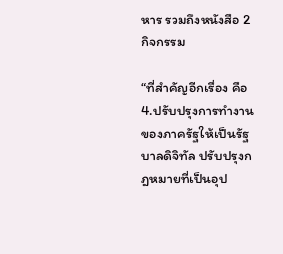หาร รวมถึงหนังสือ 2 กิจกรรม

“ที่สำคัญอีกเรื่อง คือ 4.ปรับปรุงการทำงานของภาครัฐให้เป็นรัฐบาลดิจิทัล ปรับปรุงกฎหมายที่เป็นอุป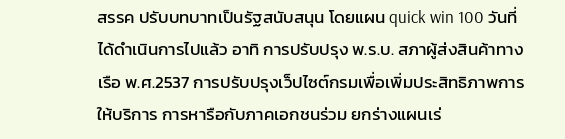สรรค ปรับบทบาทเป็นรัฐสนับสนุน โดยแผน quick win 100 วันที่ได้ดำเนินการไปแล้ว อาทิ การปรับปรุง พ.ร.บ. สภาผู้ส่งสินค้าทางเรือ พ.ศ.2537 การปรับปรุงเว็ปไซต์กรมเพื่อเพิ่มประสิทธิภาพการให้บริการ การหารือกับภาคเอกชนร่วม ยกร่างแผนเร่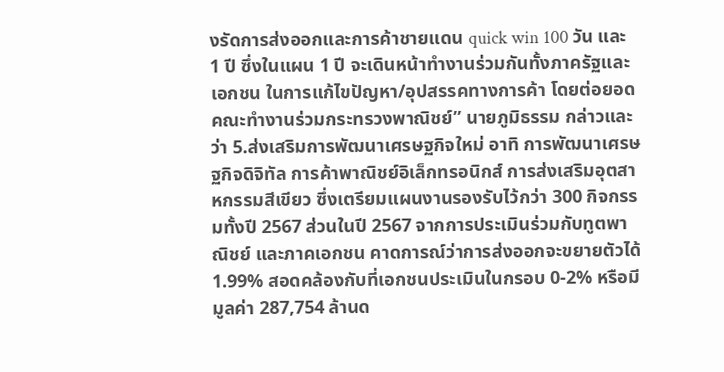งรัดการส่งออกและการค้าชายแดน quick win 100 วัน และ 1 ปี ซึ่งในแผน 1 ปี จะเดินหน้าทำงานร่วมกันทั้งภาครัฐและเอกชน ในการแก้ไขปัญหา/อุปสรรคทางการค้า โดยต่อยอดคณะทำงานร่วมกระทรวงพาณิชย์” นายภูมิธรรม กล่าวและว่า 5.ส่งเสริมการพัฒนาเศรษฐกิจใหม่ อาทิ การพัฒนาเศรษฐกิจดิจิทัล การค้าพาณิชย์อิเล็กทรอนิกส์ การส่งเสริมอุตสาหกรรมสีเขียว ซึ่งเตรียมแผนงานรองรับไว้กว่า 300 กิจกรรมทั้งปี 2567 ส่วนในปี 2567 จากการประเมินร่วมกับทูตพาณิชย์ และภาคเอกชน คาดการณ์ว่าการส่งออกจะขยายตัวได้ 1.99% สอดคล้องกับที่เอกชนประเมินในกรอบ 0-2% หรือมีมูลค่า 287,754 ล้านด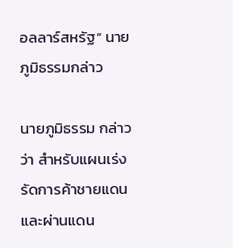อลลาร์สหรัฐ” นายภูมิธรรมกล่าว

นายภูมิธรรม กล่าวว่า สำหรับแผนเร่งรัดการค้าชายแดนและผ่านแดน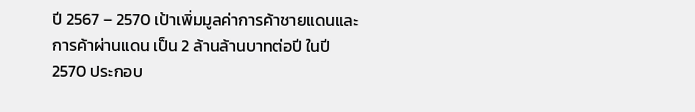ปี 2567 – 2570 เป้าเพิ่มมูลค่าการค้าชายแดนและการค้าผ่านแดน เป็น 2 ล้านล้านบาทต่อปี ในปี 2570 ประกอบ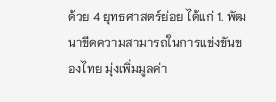ด้วย 4 ยุทธศาสตร์ย่อย ได้แก่ 1. พัฒนาขีดความสามารถในการแข่งขันของไทย มุ่งเพิ่มมูลค่า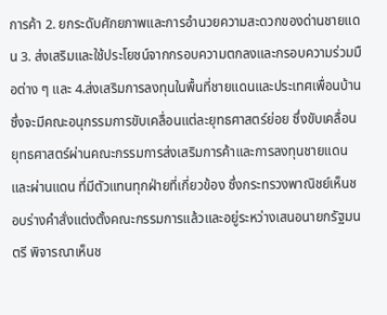การค้า 2. ยกระดับศักยภาพและการอำนวยความสะดวกของด่านชายแดน 3. ส่งเสริมและใช้ประโยชน์จากกรอบความตกลงและกรอบความร่วมมือต่าง ๆ และ 4.ส่งเสริมการลงทุนในพื้นที่ชายแดนและประเทศเพื่อนบ้าน ซึ่งจะมีคณะอนุกรรมการขับเคลื่อนแต่ละยุทธศาสตร์ย่อย ซึ่งขับเคลื่อนยุทธศาสตร์ผ่านคณะกรรมการส่งเสริมการค้าและการลงทุนชายแดนและผ่านแดน ที่มีตัวแทนทุกฝ่ายที่เกี่ยวข้อง ซึ่งกระทรวงพาณิชย์เห็นชอบร่างคำสั่งแต่งตั้งคณะกรรมการแล้วและอยู่ระหว่างเสนอนายกรัฐมนตรี พิจารณาเห็นช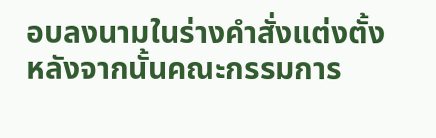อบลงนามในร่างคำสั่งแต่งตั้ง หลังจากนั้นคณะกรรมการ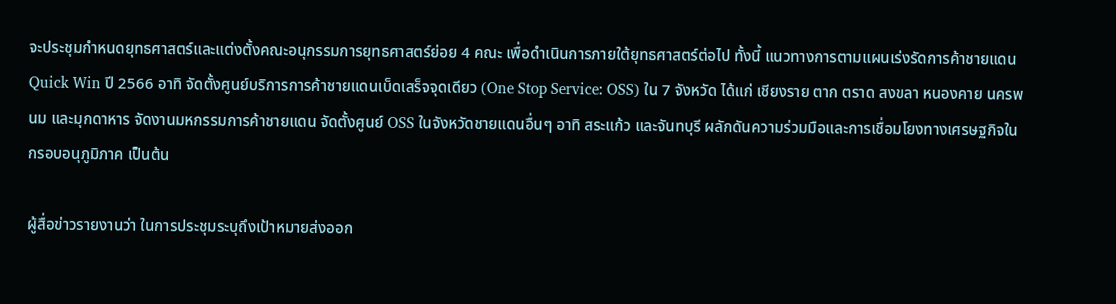จะประชุมกำหนดยุทธศาสตร์และแต่งตั้งคณะอนุกรรมการยุทธศาสตร์ย่อย 4 คณะ เพื่อดำเนินการภายใต้ยุทธศาสตร์ต่อไป ทั้งนี้ แนวทางการตามแผนเร่งรัดการค้าชายแดน Quick Win ปี 2566 อาทิ จัดตั้งศูนย์บริการการค้าชายแดนเบ็ดเสร็จจุดเดียว (One Stop Service: OSS) ใน 7 จังหวัด ได้แก่ เชียงราย ตาก ตราด สงขลา หนองคาย นครพนม และมุกดาหาร จัดงานมหกรรมการค้าชายแดน จัดตั้งศูนย์ OSS ในจังหวัดชายแดนอื่นๆ อาทิ สระแก้ว และจันทบุรี ผลักดันความร่วมมือและการเชื่อมโยงทางเศรษฐกิจในกรอบอนุภูมิภาค เป็นต้น

ผู้สื่อข่าวรายงานว่า ในการประชุมระบุถึงเป้าหมายส่งออก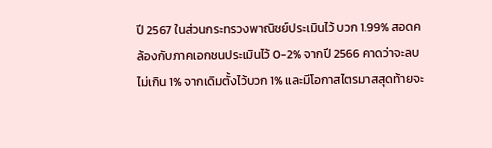ปี 2567 ในส่วนกระทรวงพาณิชย์ประเมินไว้ บวก 1.99% สอดคล้องกับภาคเอกชนประเมินไว้ 0-2% จากปี 2566 คาดว่าจะลบไม่เกิน 1% จากเดิมตั้งไว้บวก 1% และมีโอกาสไตรมาสสุดท้ายจะ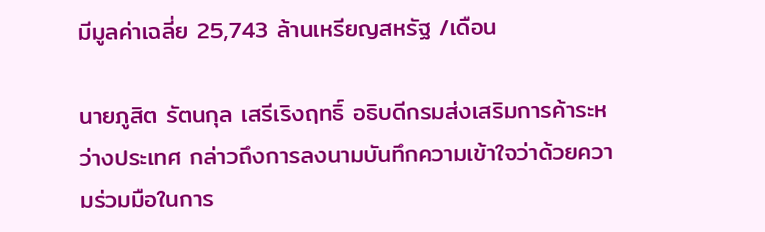มีมูลค่าเฉลี่ย 25,743 ล้านเหรียญสหรัฐ /เดือน

นายภูสิต รัตนกุล เสรีเริงฤทธิ์ อธิบดีกรมส่งเสริมการค้าระหว่างประเทศ กล่าวถึงการลงนามบันทึกความเข้าใจว่าด้วยความร่วมมือในการ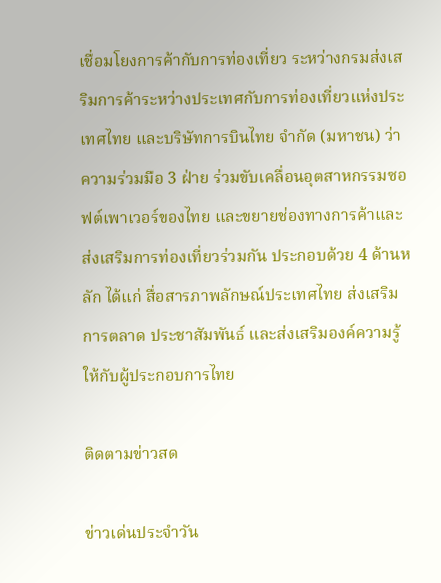เชื่อมโยงการค้ากับการท่องเที่ยว ระหว่างกรมส่งเสริมการค้าระหว่างประเทศกับการท่องเที่ยวแห่งประเทศไทย และบริษัทการบินไทย จำกัด (มหาชน) ว่า ความร่วมมือ 3 ฝ่าย ร่วมขับเคลื่อนอุตสาหกรรมซอฟต์เพาเวอร์ของไทย และขยายช่องทางการค้าและส่งเสริมการท่องเที่ยวร่วมกัน ประกอบด้วย 4 ด้านหลัก ได้แก่ สื่อสารภาพลักษณ์ประเทศไทย ส่งเสริมการตลาด ประชาสัมพันธ์ และส่งเสริมองค์ความรู้ให้กับผู้ประกอบการไทย

ติดตามข่าวสด

ข่าวเด่นประจำวัน